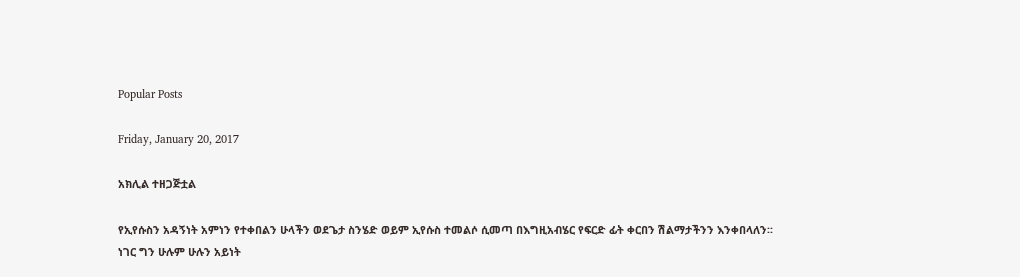Popular Posts

Friday, January 20, 2017

አክሊል ተዘጋጅቷል

የኢየሱስን አዳኝነት አምነን የተቀበልን ሁላችን ወደጌታ ስንሄድ ወይም ኢየሱስ ተመልሶ ሲመጣ በእግዚአብሄር የፍርድ ፊት ቀርበን ሽልማታችንን እንቀበላለን፡፡
ነገር ግን ሁሉም ሁሉን አይነት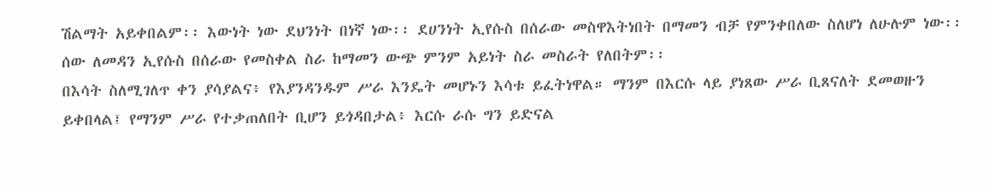ሽልማት አይቀበልም፡፡ እውነት ነው ደህንነት በነኛ ነው፡፡ ደሀንነት ኢየሱስ በሰራው መስዋእትነበት በማመን ብቻ የምንቀበለው ስለሆነ ለሁሉም ነው፡፡ ሰው ለመዳን ኢየሱስ በሰራው የመስቀል ስራ ከማመን ውጭ ምንም አይነት ስራ መስራት የለበትም፡፡
በእሳት ስለሚገለጥ ቀን ያሳያልና፥ የእያንዳንዱም ሥራ እንዴት መሆኑን እሳቱ ይፈትነዋል። ማንም በእርሱ ላይ ያነጸው ሥራ ቢጸናለት ደመወዙን ይቀበላል፤ የማንም ሥራ የተቃጠለበት ቢሆን ይጎዳበታል፥ እርሱ ራሱ ግን ይድናል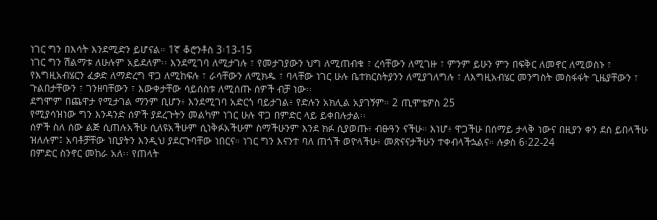ነገር ግን በእሳት እንደሚድን ይሆናል። 1ኛ ቆሮንቶስ 3፡13-15
ነገር ግን ሽልማቱ ለሁሉም አይደለም፡፡ እንደሚገባ ለሚታገሉ ፣ የመታገያውን ህግ ለሚጠብቁ ፣ ረሳቸውን ለሚገዙ ፣ ምንም ይሁን ምን በፍቅር ለመኖር ለሚወስኑ ፣ የእግዚአብሄርን ፈቃድ ለማድረግ ዋጋ ለሚከፍሉ ፣ ራሳቸውን ለሚክዱ ፣ ባላቸው ነገር ሁሉ ቤተክርስትያንን ለሚያገለግሉ ፣ ለእግዚአብሄር መንግስት መስፋፋት ጊዜያቸውን ፣ ጉልበታቸውን ፣ ገንዘባቸውን ፣ እውቀታቸው ሳይሰስቱ ለሚሰጡ ሰዎች ብቻ ነው፡፡
ደግሞም በጨዋታ የሚታገል ማንም ቢሆን፥ እንደሚገባ አድርጎ ባይታገል፥ የድሉን አክሊል አያገኝም። 2 ጢሞቴዎስ 25
የሚያሳዝነው ግን እንዳንድ ሰዎች ያደረጉትን መልካም ነገር ሁሉ ዋጋ በምድር ላይ ይቀበሉታል፡፡
ሰዎች ስለ ሰው ልጅ ሲጠሉአችሁ ሲለዩአችሁም ሲነቅፉአችሁም ስማችሁንም እንደ ክፉ ሲያወጡ፥ ብፁዓን ናችሁ። እነሆ፥ ዋጋችሁ በሰማይ ታላቅ ነውና በዚያን ቀን ደስ ይበላችሁ ዝለሉም፤ አባቶቻቸው ነቢያትን እንዲህ ያደርጉባቸው ነበርና። ነገር ግን እናንተ ባለ ጠጎች ወዮላችሁ፥ መጽናናታችሁን ተቀብላችኋልና። ሉቃስ 6፡22-24
በምድር ስንኖር መከራ አለ፡፡ የጠላት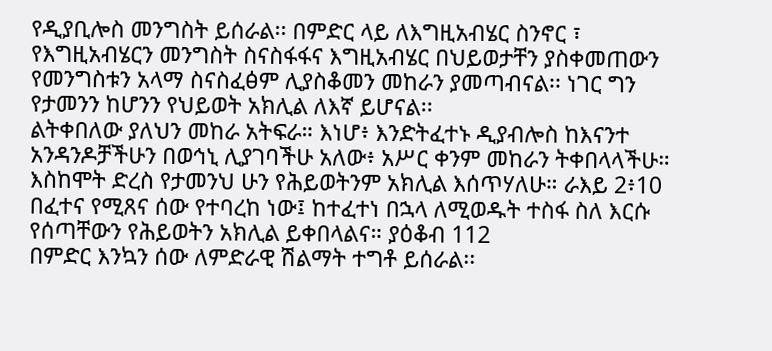የዲያቢሎስ መንግስት ይሰራል፡፡ በምድር ላይ ለእግዚአብሄር ስንኖር ፣ የእግዚአብሄርን መንግስት ስናስፋፋና እግዚአብሄር በህይወታቸን ያስቀመጠውን የመንግስቱን አላማ ስናስፈፅም ሊያስቆመን መከራን ያመጣብናል፡፡ ነገር ግን የታመንን ከሆንን የህይወት አክሊል ለእኛ ይሆናል፡፡
ልትቀበለው ያለህን መከራ አትፍራ። እነሆ፥ እንድትፈተኑ ዲያብሎስ ከእናንተ አንዳንዶቻችሁን በወኅኒ ሊያገባችሁ አለው፥ አሥር ቀንም መከራን ትቀበላላችሁ። እስከሞት ድረስ የታመንህ ሁን የሕይወትንም አክሊል እሰጥሃለሁ። ራእይ 2፥10
በፈተና የሚጸና ሰው የተባረከ ነው፤ ከተፈተነ በኋላ ለሚወዱት ተስፋ ስለ እርሱ የሰጣቸውን የሕይወትን አክሊል ይቀበላልና። ያዕቆብ 112
በምድር እንኳን ሰው ለምድራዊ ሽልማት ተግቶ ይሰራል፡፡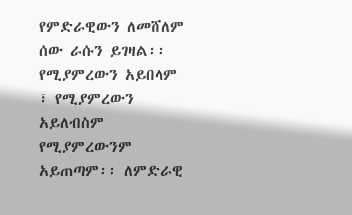የምድራዊውን ለመሸለም ሰው ራሱን ይገዛል፡፡ የሚያምረውን አይበላም ፣ የሚያምረውን አይለብስም የሚያምረውንም አይጠጣም፡፡ ለምድራዊ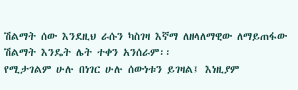ሽልማት ሰው እንደዚህ ራሱን ካስገዛ እኛማ ለዘላለማዊው ለማይጠፋው ሽልማት እንዴት ሌት ተቀን አንሰራም፡፡
የሚታገልም ሁሉ በነገር ሁሉ ሰውነቱን ይገዛል፤ እነዚያም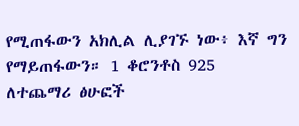የሚጠፋውን አክሊል ሊያገኙ ነው፥ እኛ ግን የማይጠፋውን። 1 ቆሮንቶስ 925
ለተጨማሪ ፅሁፎች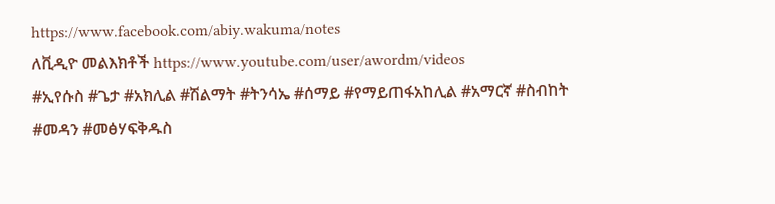https://www.facebook.com/abiy.wakuma/notes
ለቪዲዮ መልእክቶች https://www.youtube.com/user/awordm/videos
#ኢየሱስ #ጌታ #አክሊል #ሽልማት #ትንሳኤ #ሰማይ #የማይጠፋአከሊል #አማርኛ #ስብከት #መዳን #መፅሃፍቅዱስ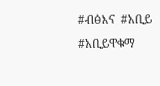#ብፅእና  #አቢይ #አቢይዋቁማ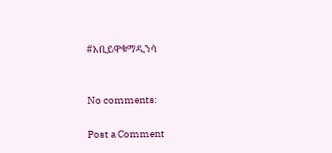#አቢይዋቁማዲንሳ


No comments:

Post a Comment